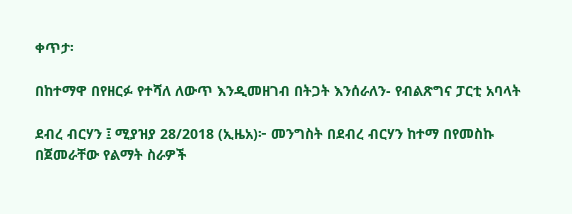ቀጥታ፡

በከተማዋ በየዘርፉ የተሻለ ለውጥ እንዲመዘገብ በትጋት እንሰራለን- የብልጽግና ፓርቲ አባላት

ደብረ ብርሃን ፤ ሚያዝያ 28/2018 (ኢዜአ)፦ መንግስት በደብረ ብርሃን ከተማ በየመስኩ በጀመራቸው የልማት ስራዎች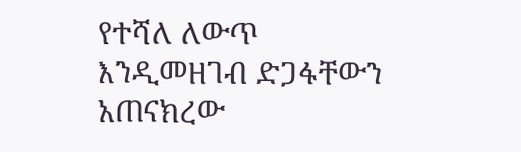የተሻለ ለውጥ እንዲመዘገብ ድጋፋቸውን አጠናክረው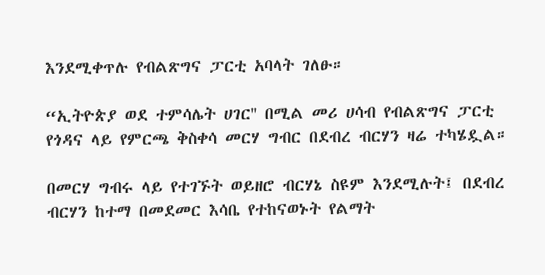እንደሚቀጥሉ የብልጽግና ፓርቲ አባላት ገለፁ።

“ኢትዮጵያ ወደ ተምሳሌት ሀገር'' በሚል መሪ ሀሳብ የብልጽግና ፓርቲ የጎዳና ላይ የምርጫ ቅስቀሳ መርሃ ግብር በደብረ ብርሃን ዛሬ ተካሄዷል።

በመርሃ ግብሩ ላይ የተገኙት ወይዘሮ ብርሃኔ ስዩም እንደሚሉት፤ በደብረ ብርሃን ከተማ በመደመር እሳቤ የተከናወኑት የልማት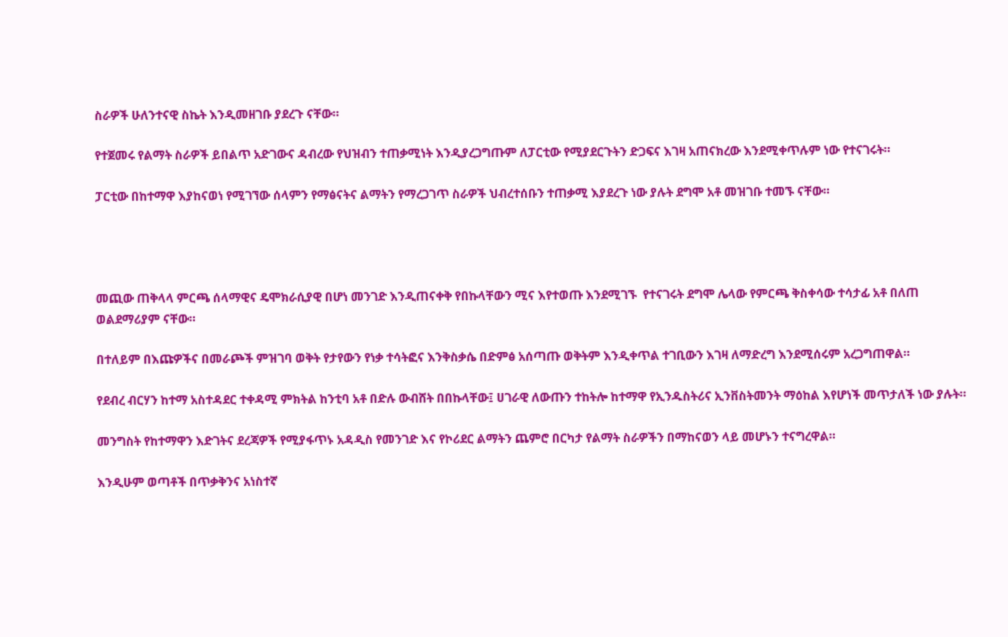ስራዎች ሁለንተናዊ ስኬት እንዲመዘገቡ ያደረጉ ናቸው።

የተጀመሩ የልማት ስራዎች ይበልጥ አድገውና ዳብረው የህዝብን ተጠቃሚነት እንዲያረጋግጡም ለፓርቲው የሚያደርጉትን ድጋፍና እገዛ አጠናክረው እንደሚቀጥሉም ነው የተናገሩት።

ፓርቲው በከተማዋ እያከናወነ የሚገኘው ሰላምን የማፅናትና ልማትን የማረጋገጥ ስራዎች ህብረተሰቡን ተጠቃሚ እያደረጉ ነው ያሉት ደግሞ አቶ መዝገቡ ተመኙ ናቸው።




መጪው ጠቅላላ ምርጫ ሰላማዊና ዴሞክራሲያዊ በሆነ መንገድ እንዲጠናቀቅ የበኩላቸውን ሚና እየተወጡ እንደሚገኙ  የተናገሩት ደግሞ ሌላው የምርጫ ቅስቀሳው ተሳታፊ አቶ በለጠ ወልደማሪያም ናቸው።

በተለይም በእጩዎችና በመራጮች ምዝገባ ወቅት የታየውን የነቃ ተሳትፎና እንቅስቃሴ በድምፅ አሰጣጡ ወቅትም እንዲቀጥል ተገቢውን እገዛ ለማድረግ እንደሚሰሩም አረጋግጠዋል።

የደብረ ብርሃን ከተማ አስተዳደር ተቀዳሚ ምክትል ከንቲባ አቶ በድሉ ውብሸት በበኩላቸው፤ ሀገራዊ ለውጡን ተከትሎ ከተማዋ የኢንዱስትሪና ኢንቨስትመንት ማዕከል እየሆነች መጥታለች ነው ያሉት።

መንግስት የከተማዋን እድገትና ደረጃዎች የሚያፋጥኑ አዳዲስ የመንገድ እና የኮሪደር ልማትን ጨምሮ በርካታ የልማት ስራዎችን በማከናወን ላይ መሆኑን ተናግረዋል።

እንዲሁም ወጣቶች በጥቃቅንና አነስተኛ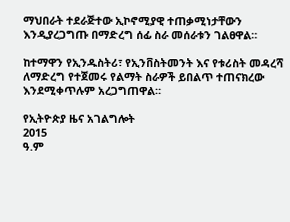ማህበራት ተደራጅተው ኢኮኖሚያዊ ተጠቃሚነታቸውን እንዲያረጋግጡ በማድረግ ሰፊ ስራ መሰራቱን ገልፀዋል።

ከተማዋን የኢንዱስትሪ፣ የኢንቨስትመንት እና የቱሪስት መዳረሻ ለማድረግ የተጀመሩ የልማት ስራዎች ይበልጥ ተጠናክረው እንደሚቀጥሉም አረጋግጠዋል።

የኢትዮጵያ ዜና አገልግሎት
2015
ዓ.ም